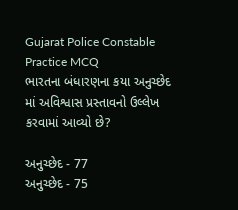Gujarat Police Constable Practice MCQ
ભારતના બંધારણના કયા અનુચ્છેદ માં અવિશ્વાસ પ્રસ્તાવનો ઉલ્લેખ કરવામાં આવ્યો છે?

અનુચ્છેદ - 77
અનુચ્છેદ - 75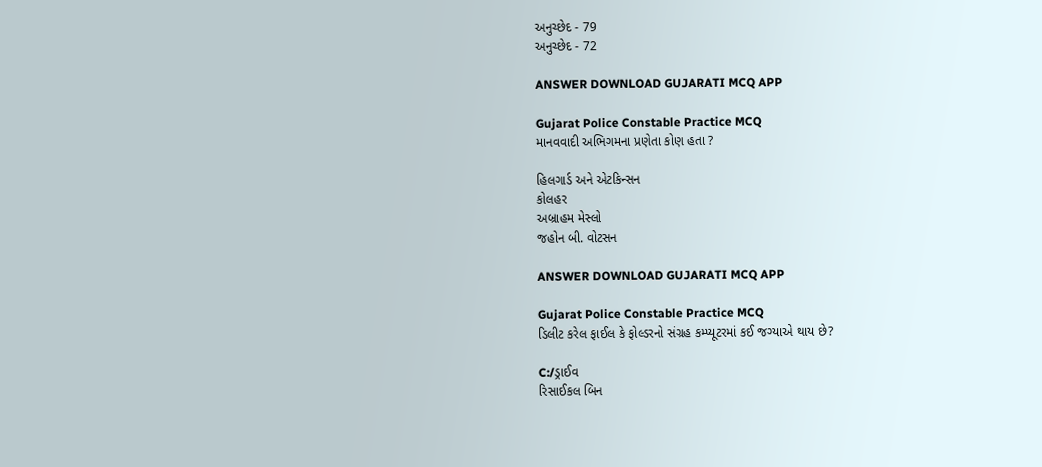અનુચ્છેદ - 79
અનુચ્છેદ - 72

ANSWER DOWNLOAD GUJARATI MCQ APP

Gujarat Police Constable Practice MCQ
માનવવાદી અભિગમના પ્રણેતા કોણ હતા ?

હિલગાર્ડ અને એટકિન્સન
કોલહર
અબ્રાહમ મેસ્લો
જહોન બી. વોટસન

ANSWER DOWNLOAD GUJARATI MCQ APP

Gujarat Police Constable Practice MCQ
ડિલીટ કરેલ ફાઈલ કે ફોલ્ડરનો સંગ્રહ કમ્પ્યૂટરમાં કઈ જગ્યાએ થાય છે?

C:/ડ્રાઈવ
રિસાઈકલ બિન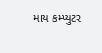માય કમ્પ્યુટર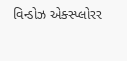વિન્ડોઝ એક્સ્પ્લોરર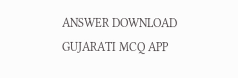ANSWER DOWNLOAD GUJARATI MCQ APP